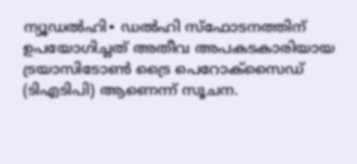ന്യൂഡൽഹി∙ ഡൽഹി സ്ഫോടനത്തിന് ഉപയോഗിച്ചത് അതീവ അപകടകാരിയായ ട്രയാസിടോൺ ട്രൈ പെറോക്സൈഡ് (ടിഎടിപി) ആണെന്ന് സൂചന.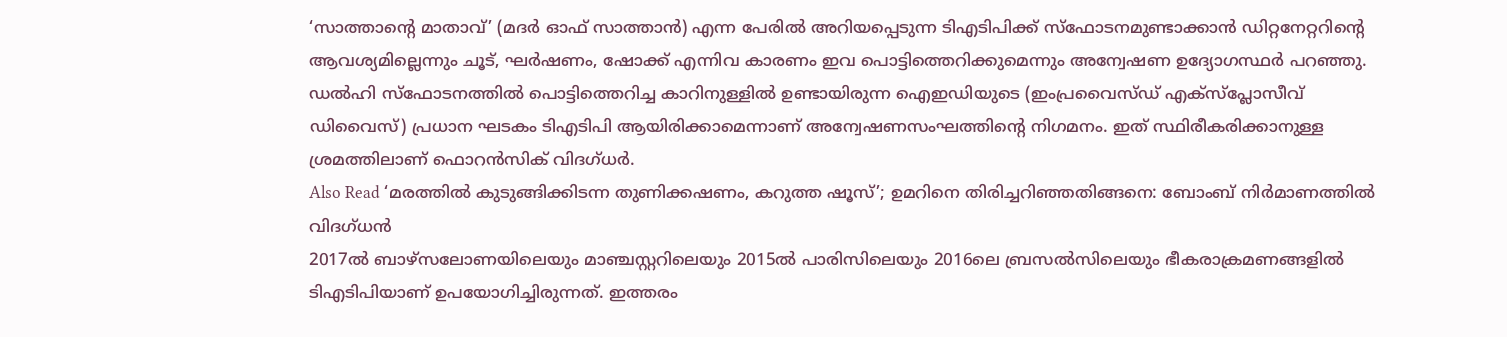‘സാത്താന്റെ മാതാവ്’ (മദർ ഓഫ് സാത്താൻ) എന്ന പേരിൽ അറിയപ്പെടുന്ന ടിഎടിപിക്ക് സ്ഫോടനമുണ്ടാക്കാൻ ഡിറ്റനേറ്ററിന്റെ ആവശ്യമില്ലെന്നും ചൂട്, ഘർഷണം, ഷോക്ക് എന്നിവ കാരണം ഇവ പൊട്ടിത്തെറിക്കുമെന്നും അന്വേഷണ ഉദ്യോഗസ്ഥർ പറഞ്ഞു. ഡൽഹി സ്ഫോടനത്തിൽ പൊട്ടിത്തെറിച്ച കാറിനുള്ളിൽ ഉണ്ടായിരുന്ന ഐഇഡിയുടെ (ഇംപ്രവൈസ്ഡ് എക്സ്പ്ലോസീവ് ഡിവൈസ്) പ്രധാന ഘടകം ടിഎടിപി ആയിരിക്കാമെന്നാണ് അന്വേഷണസംഘത്തിന്റെ നിഗമനം. ഇത് സ്ഥിരീകരിക്കാനുള്ള ശ്രമത്തിലാണ് ഫൊറൻസിക് വിദഗ്ധർ.
Also Read ‘മരത്തിൽ കുടുങ്ങിക്കിടന്ന തുണിക്കഷണം, കറുത്ത ഷൂസ്’; ഉമറിനെ തിരിച്ചറിഞ്ഞതിങ്ങനെ: ബോംബ് നിർമാണത്തിൽ വിദഗ്ധൻ
2017ൽ ബാഴ്സലോണയിലെയും മാഞ്ചസ്റ്ററിലെയും 2015ൽ പാരിസിലെയും 2016ലെ ബ്രസൽസിലെയും ഭീകരാക്രമണങ്ങളിൽ ടിഎടിപിയാണ് ഉപയോഗിച്ചിരുന്നത്. ഇത്തരം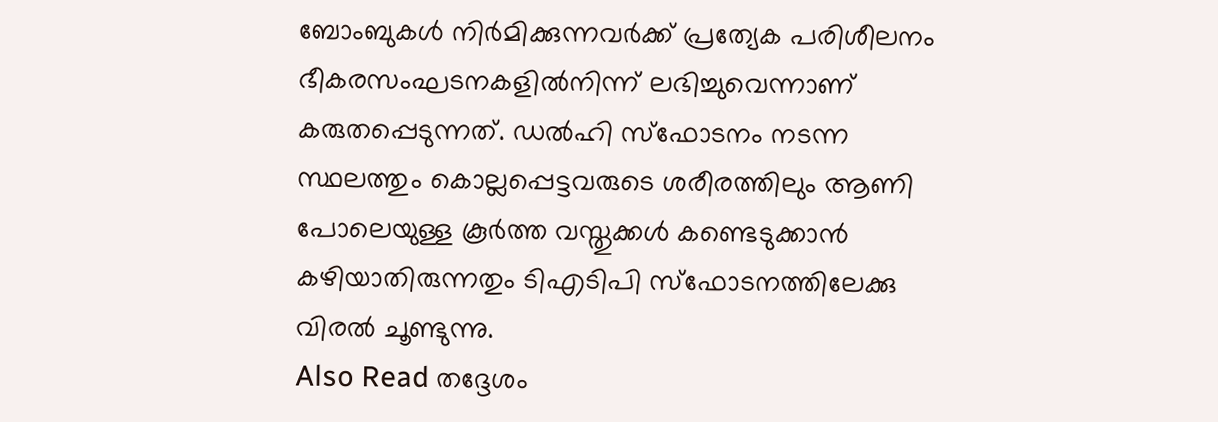ബോംബുകൾ നിർമിക്കുന്നവർക്ക് പ്രത്യേക പരിശീലനം ഭീകരസംഘടനകളിൽനിന്ന് ലഭിച്ചുവെന്നാണ് കരുതപ്പെടുന്നത്. ഡൽഹി സ്ഫോടനം നടന്ന സ്ഥലത്തും കൊല്ലപ്പെട്ടവരുടെ ശരീരത്തിലും ആണി പോലെയുള്ള കൂർത്ത വസ്തുക്കൾ കണ്ടെടുക്കാൻ കഴിയാതിരുന്നതും ടിഎടിപി സ്ഫോടനത്തിലേക്കു വിരൽ ചൂണ്ടുന്നു.
Also Read തദ്ദേശം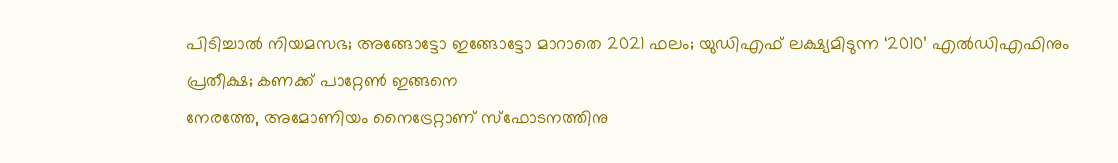പിടിച്ചാൽ നിയമസഭ; അങ്ങോട്ടോ ഇങ്ങോട്ടോ മാറാതെ 2021 ഫലം; യുഡിഎഫ് ലക്ഷ്യമിടുന്ന ‘2010’ എൽഡിഎഫിനും പ്രതീക്ഷ; കണക്ക് പാറ്റേൺ ഇങ്ങനെ
നേരത്തേ, അമോണിയം നൈട്രേറ്റാണ് സ്ഫോടനത്തിനു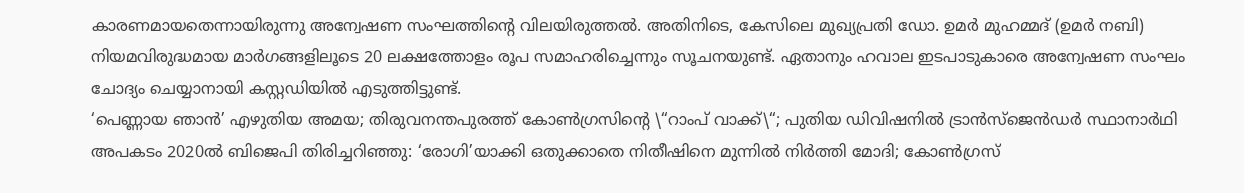കാരണമായതെന്നായിരുന്നു അന്വേഷണ സംഘത്തിന്റെ വിലയിരുത്തൽ. അതിനിടെ, കേസിലെ മുഖ്യപ്രതി ഡോ. ഉമർ മുഹമ്മദ് (ഉമർ നബി) നിയമവിരുദ്ധമായ മാർഗങ്ങളിലൂടെ 20 ലക്ഷത്തോളം രൂപ സമാഹരിച്ചെന്നും സൂചനയുണ്ട്. ഏതാനും ഹവാല ഇടപാടുകാരെ അന്വേഷണ സംഘം ചോദ്യം ചെയ്യാനായി കസ്റ്റഡിയിൽ എടുത്തിട്ടുണ്ട്.
‘പെണ്ണായ ഞാൻ’ എഴുതിയ അമയ; തിരുവനന്തപുരത്ത് കോൺഗ്രസിന്റെ \“റാംപ് വാക്ക്\“; പുതിയ ഡിവിഷനിൽ ട്രാൻസ്ജെൻഡർ സ്ഥാനാർഥി
അപകടം 2020ൽ ബിജെപി തിരിച്ചറിഞ്ഞു: ‘രോഗി’യാക്കി ഒതുക്കാതെ നിതീഷിനെ മുന്നിൽ നിർത്തി മോദി; കോൺഗ്രസ്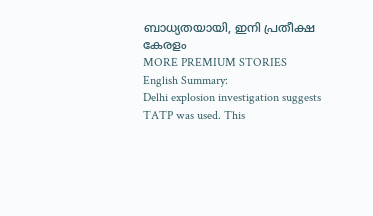ബാധ്യതയായി, ഇനി പ്രതീക്ഷ കേരളം
MORE PREMIUM STORIES
English Summary:
Delhi explosion investigation suggests TATP was used. This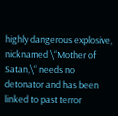highly dangerous explosive, nicknamed \“Mother of Satan,\“ needs no detonator and has been linked to past terror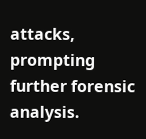attacks, prompting further forensic analysis.